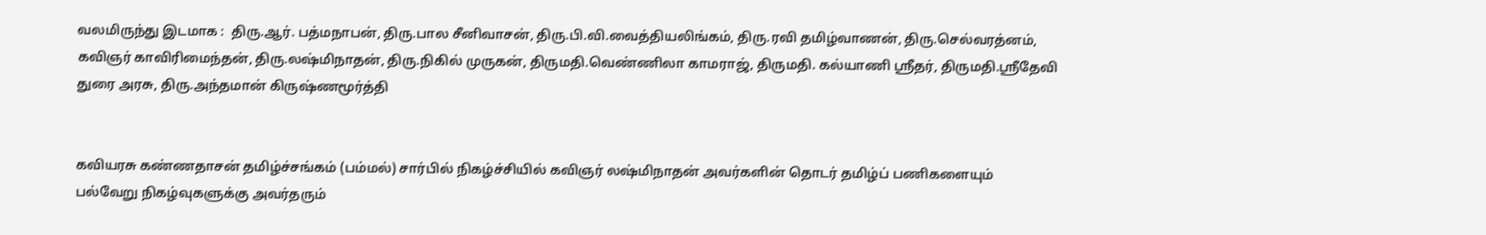வலமிருந்து இடமாக :  திரு.ஆர். பத்மநாபன், திரு.பால சீனிவாசன், திரு.பி.வி.வைத்தியலிங்கம், திரு.ரவி தமிழ்வாணன், திரு.செல்வரத்னம், கவிஞர் காவிரிமைந்தன், திரு.லஷ்மிநாதன், திரு.நிகில் முருகன், திருமதி.வெண்ணிலா காமராஜ், திருமதி. கல்யாணி ஸ்ரீதர், திருமதி.ஸ்ரீதேவி துரை அரசு, திரு.அந்தமான் கிருஷ்ணமூர்த்தி


கவியரசு கண்ணதாசன் தமிழ்ச்சங்கம் (பம்மல்) சார்பில் நிகழ்ச்சியில் கவிஞர் லஷ்மிநாதன் அவர்களின் தொடர் தமிழ்ப் பணிகளையும் பல்வேறு நிகழ்வுகளுக்கு அவர்தரும்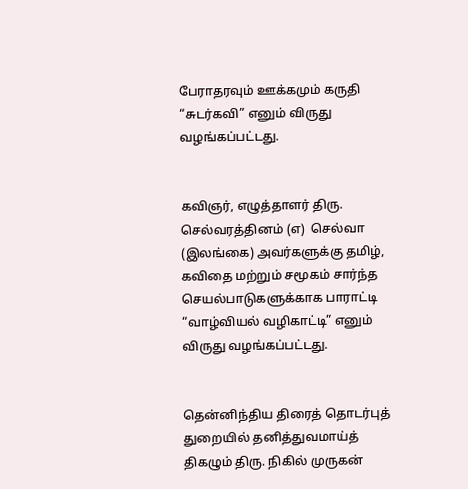பேராதரவும் ஊக்கமும் கருதி “சுடர்கவி” எனும் விருது வழங்கப்பட்டது.


கவிஞர், எழுத்தாளர் திரு. செல்வரத்தினம் (எ)  செல்வா (இலங்கை) அவர்களுக்கு தமிழ், கவிதை மற்றும் சமூகம் சார்ந்த செயல்பாடுகளுக்காக பாராட்டி “வாழ்வியல் வழிகாட்டி” எனும் விருது வழங்கப்பட்டது.


தென்னிந்திய திரைத் தொடர்புத் துறையில் தனித்துவமாய்த்  திகழும் திரு. நிகில் முருகன்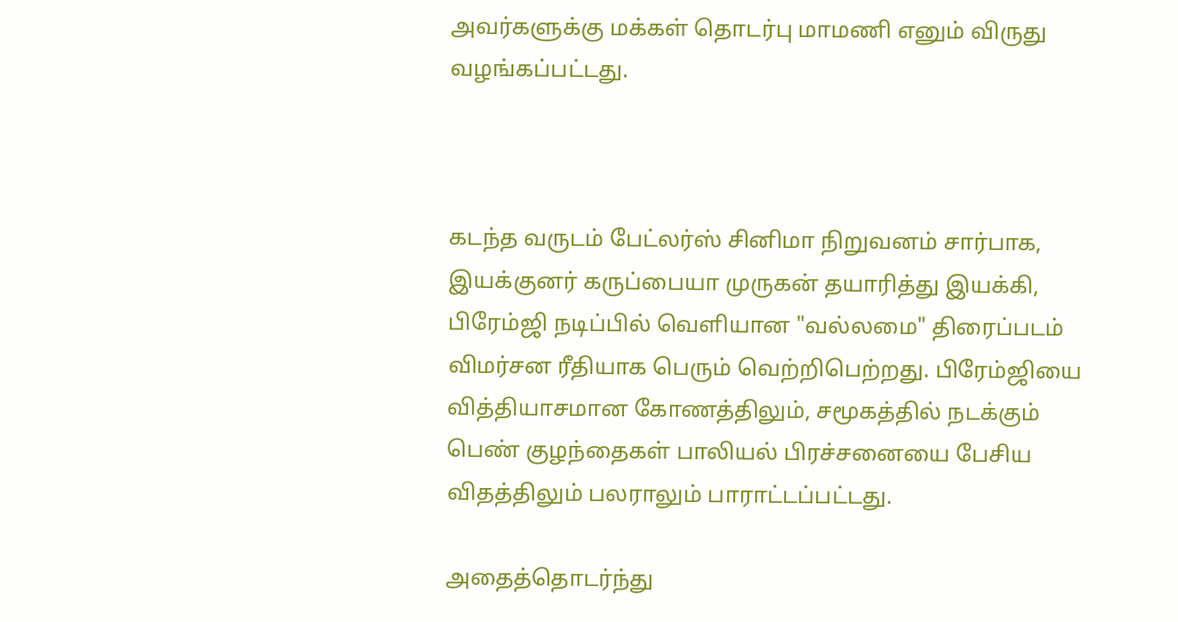அவர்களுக்கு மக்கள் தொடர்பு மாமணி எனும் விருது வழங்கப்பட்டது.



கடந்த வருடம் பேட்லர்ஸ் சினிமா நிறுவனம் சார்பாக, இயக்குனர் கருப்பையா முருகன் தயாரித்து இயக்கி, பிரேம்ஜி நடிப்பில் வெளியான "வல்லமை" திரைப்படம் விமர்சன ரீதியாக பெரும் வெற்றிபெற்றது. பிரேம்ஜியை வித்தியாசமான கோணத்திலும், சமூகத்தில் நடக்கும் பெண் குழந்தைகள் பாலியல் பிரச்சனையை பேசிய விதத்திலும் பலராலும் பாராட்டப்பட்டது.

அதைத்தொடர்ந்து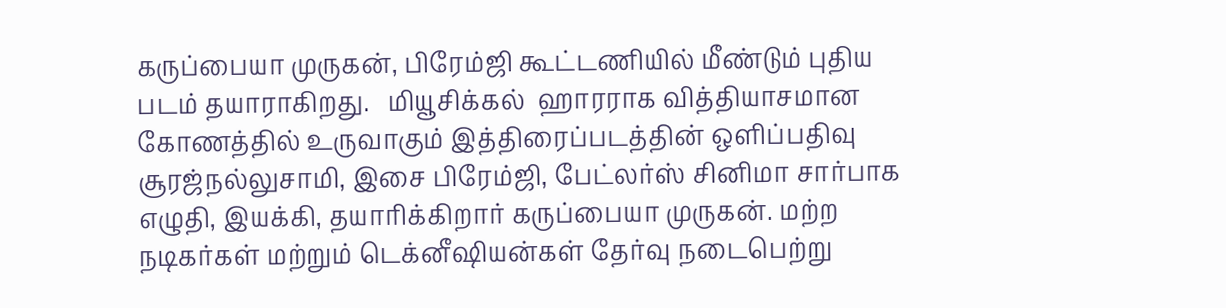கருப்பையா முருகன், பிரேம்ஜி கூட்டணியில் மீண்டும் புதிய படம் தயாராகிறது.   மியூசிக்கல்  ஹாரராக வித்தியாசமான கோணத்தில் உருவாகும் இத்திரைப்படத்தின் ஒளிப்பதிவு சூரஜ்நல்லுசாமி, இசை பிரேம்ஜி, பேட்லர்ஸ் சினிமா சார்பாக எழுதி, இயக்கி, தயாரிக்கிறார் கருப்பையா முருகன். மற்ற நடிகர்கள் மற்றும் டெக்னீஷியன்கள் தேர்வு நடைபெற்று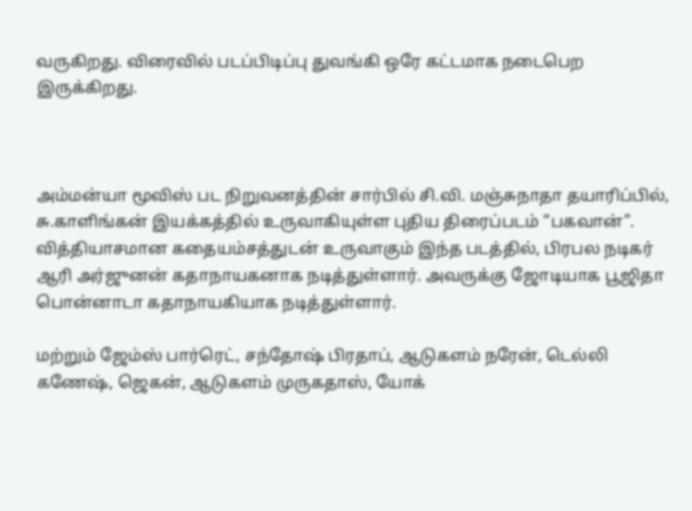வருகிறது. விரைவில் படப்பிடிப்பு துவங்கி ஒரே கட்டமாக நடைபெற இருக்கிறது.



அம்மன்யா மூவிஸ் பட நிறுவனத்தின் சார்பில் சி.வி. மஞ்சுநாதா தயாரிப்பில்,  சு.காளிங்கன் இயக்கத்தில் உருவாகியுள்ள புதிய திரைப்படம் “பகவான்”. வித்தியாசமான கதையம்சத்துடன் உருவாகும் இந்த படத்தில், பிரபல நடிகர் ஆரி அர்ஜுனன் கதாநாயகனாக நடித்துள்ளார். அவருக்கு ஜோடியாக பூஜிதா பொன்னாடா கதாநாயகியாக நடித்துள்ளார்.

மற்றும் ஜேம்ஸ் பார்ரெட், சந்தோஷ் பிரதாப், ஆடுகளம் நரேன், டெல்லி கணேஷ், ஜெகன், ஆடுகளம் முருகதாஸ், யோக்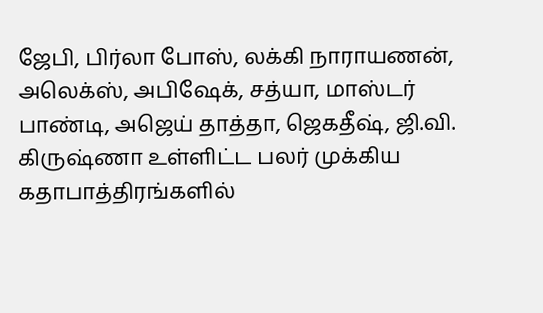ஜேபி, பிர்லா போஸ், லக்கி நாராயணன், அலெக்ஸ், அபிஷேக், சத்யா, மாஸ்டர் பாண்டி, அஜெய் தாத்தா, ஜெகதீஷ், ஜி.வி. கிருஷ்ணா உள்ளிட்ட பலர் முக்கிய கதாபாத்திரங்களில்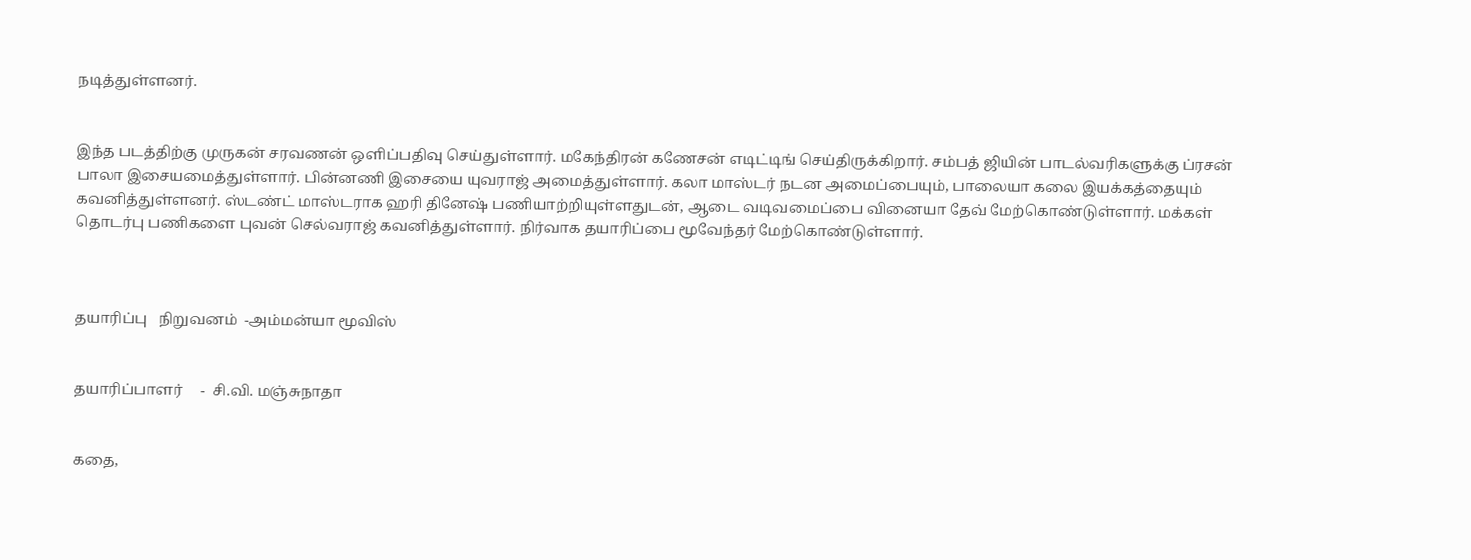நடித்துள்ளனர்.


இந்த படத்திற்கு முருகன் சரவணன் ஒளிப்பதிவு செய்துள்ளார். மகேந்திரன் கணேசன் எடிட்டிங் செய்திருக்கிறார். சம்பத் ஜியின் பாடல்வரிகளுக்கு ப்ரசன் பாலா இசையமைத்துள்ளார். பின்னணி இசையை யுவராஜ் அமைத்துள்ளார். கலா மாஸ்டர் நடன அமைப்பையும், பாலையா கலை இயக்கத்தையும் கவனித்துள்ளனர். ஸ்டண்ட் மாஸ்டராக ஹரி தினேஷ் பணியாற்றியுள்ளதுடன், ஆடை வடிவமைப்பை வினையா தேவ் மேற்கொண்டுள்ளார். மக்கள் தொடர்பு பணிகளை புவன் செல்வராஜ் கவனித்துள்ளார். நிர்வாக தயாரிப்பை மூவேந்தர் மேற்கொண்டுள்ளார்.



தயாரிப்பு   நிறுவனம்  -அம்மன்யா மூவிஸ்


தயாரிப்பாளர்     -  சி.வி. மஞ்சுநாதா


கதை,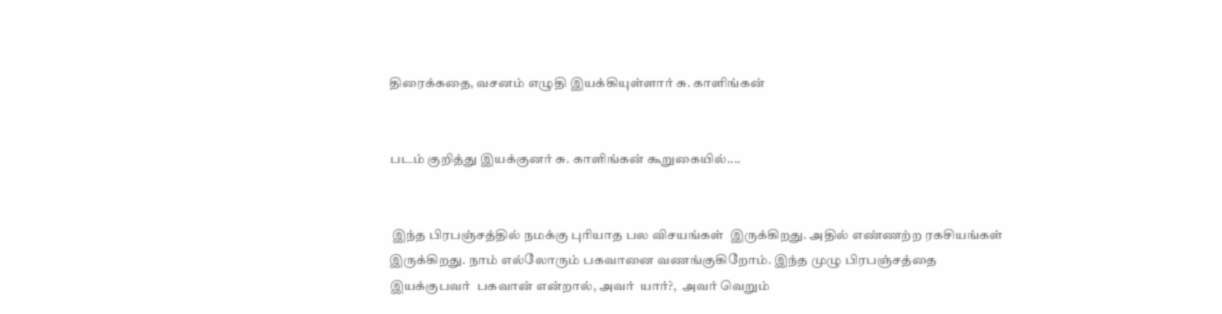திரைக்கதை, வசனம் எழுதி இயக்கியுள்ளார் சு. காளிங்கன்


படம் குறித்து இயக்குனர் சு. காளிங்கன் கூறுகையில்....


 இந்த பிரபஞ்சத்தில் நமக்கு புரியாத பல விசயங்கள்  இருக்கிறது. அதில் எண்ணற்ற ரகசியங்கள் இருக்கிறது. நாம் எல்லோரும் பகவானை வணங்குகிறோம். இந்த முழு பிரபஞ்சத்தை இயக்குபவர்  பகவான் என்றால், அவர்  யார்?,  அவர் வெறும்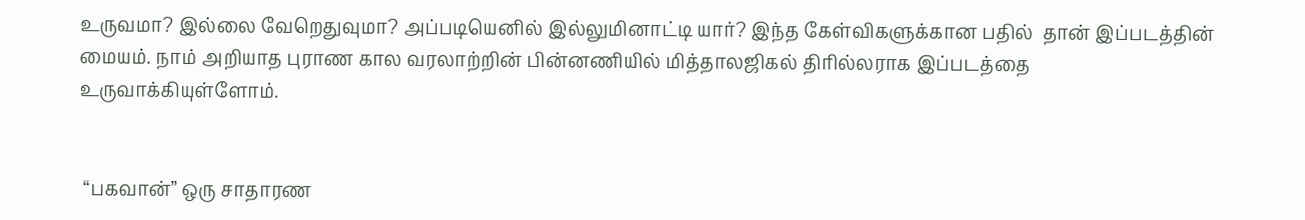உருவமா? இல்லை வேறெதுவுமா? அப்படியெனில் இல்லுமினாட்டி யார்? இந்த கேள்விகளுக்கான பதில்  தான் இப்படத்தின் மையம். நாம் அறியாத புராண கால வரலாற்றின் பின்னணியில் மித்தாலஜிகல் திரில்லராக இப்படத்தை  உருவாக்கியுள்ளோம்.


 “பகவான்” ஒரு சாதாரண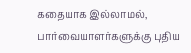கதையாக இல்லாமல், பார்வையாளர்களுக்கு புதிய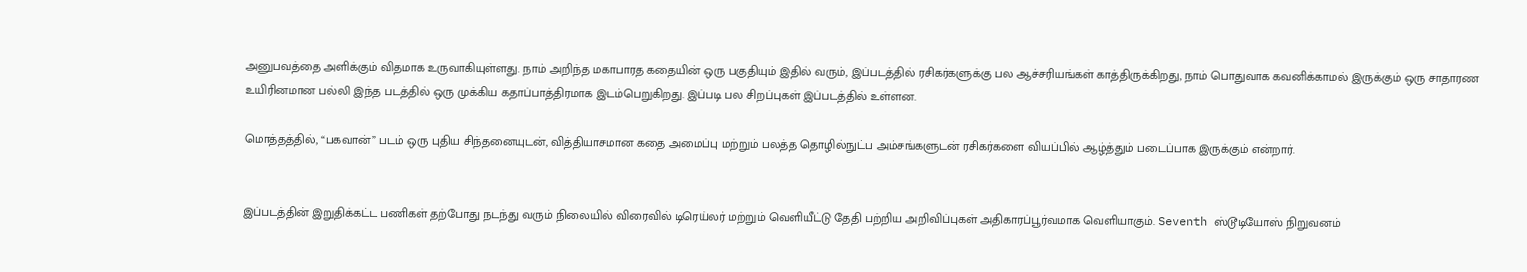அனுபவத்தை அளிக்கும் விதமாக உருவாகியுள்ளது. நாம் அறிந்த மகாபாரத கதையின் ஒரு பகுதியும் இதில் வரும், இப்படத்தில் ரசிகர்களுக்கு பல ஆச்சரியங்கள் காத்திருக்கிறது, நாம் பொதுவாக கவனிக்காமல் இருக்கும் ஒரு சாதாரண உயிரினமான பல்லி இந்த படத்தில் ஒரு முக்கிய கதாப்பாத்திரமாக இடம்பெறுகிறது. இப்படி பல சிறப்புகள் இப்படத்தில் உள்ளன.

மொத்தத்தில், “பகவான்” படம் ஒரு புதிய சிந்தனையுடன், வித்தியாசமான கதை அமைப்பு மற்றும் பலத்த தொழில்நுட்ப அம்சங்களுடன் ரசிகர்களை வியப்பில் ஆழ்த்தும் படைப்பாக இருக்கும் என்றார்.


இப்படத்தின் இறுதிக்கட்ட பணிகள் தற்போது நடந்து வரும் நிலையில் விரைவில் டிரெய்லர் மற்றும் வெளியீட்டு தேதி பற்றிய அறிவிப்புகள் அதிகாரப்பூர்வமாக வெளியாகும். Seventh ஸ்டூடியோஸ் நிறுவனம்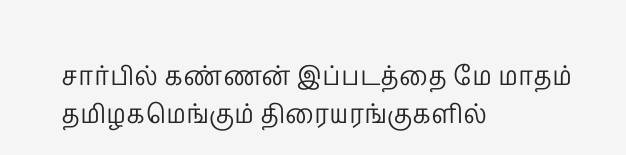சார்பில் கண்ணன் இப்படத்தை மே மாதம் தமிழகமெங்கும் திரையரங்குகளில்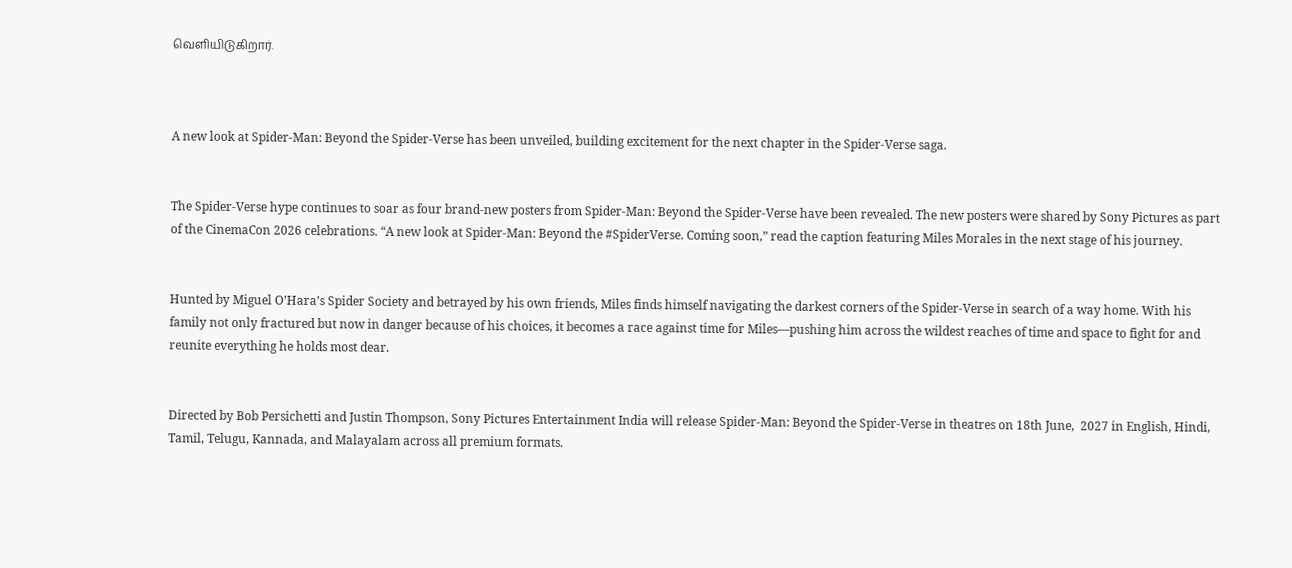வெளியிடுகிறார்.



A new look at Spider-Man: Beyond the Spider-Verse has been unveiled, building excitement for the next chapter in the Spider-Verse saga.


The Spider-Verse hype continues to soar as four brand-new posters from Spider-Man: Beyond the Spider-Verse have been revealed. The new posters were shared by Sony Pictures as part of the CinemaCon 2026 celebrations. “A new look at Spider-Man: Beyond the #SpiderVerse. Coming soon,” read the caption featuring Miles Morales in the next stage of his journey.


Hunted by Miguel O’Hara’s Spider Society and betrayed by his own friends, Miles finds himself navigating the darkest corners of the Spider-Verse in search of a way home. With his family not only fractured but now in danger because of his choices, it becomes a race against time for Miles—pushing him across the wildest reaches of time and space to fight for and reunite everything he holds most dear.


Directed by Bob Persichetti and Justin Thompson, Sony Pictures Entertainment India will release Spider-Man: Beyond the Spider-Verse in theatres on 18th June,  2027 in English, Hindi, Tamil, Telugu, Kannada, and Malayalam across all premium formats.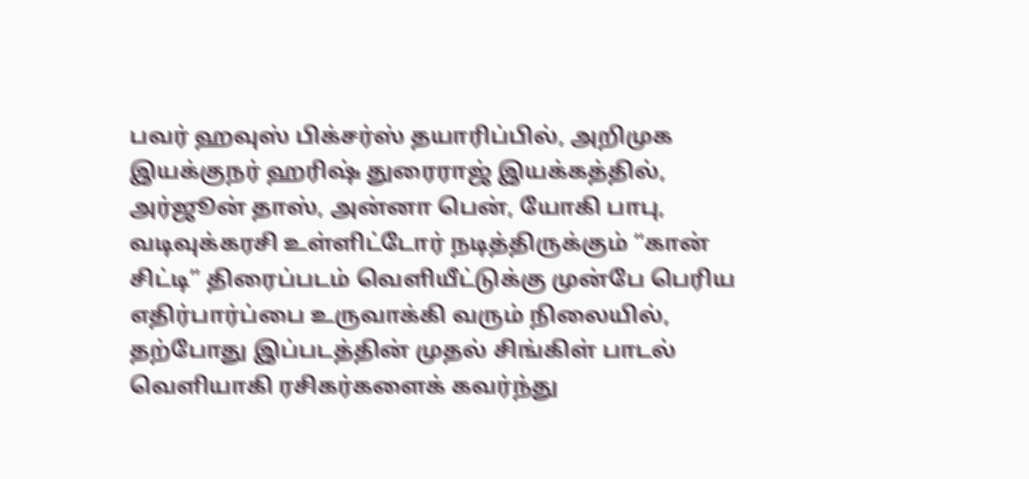பவர் ஹவுஸ் பிக்சர்ஸ் தயாரிப்பில், அறிமுக இயக்குநர் ஹரிஷ் துரைராஜ் இயக்கத்தில், அர்ஜூன் தாஸ், அன்னா பென், யோகி பாபு, வடிவுக்கரசி உள்ளிட்டோர் நடித்திருக்கும் “கான் சிட்டி” திரைப்படம் வெளியீட்டுக்கு முன்பே பெரிய எதிர்பார்ப்பை உருவாக்கி வரும் நிலையில், தற்போது இப்படத்தின் முதல் சிங்கிள் பாடல் வெளியாகி ரசிகர்களைக் கவர்ந்து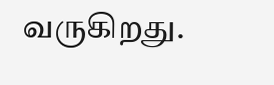வருகிறது.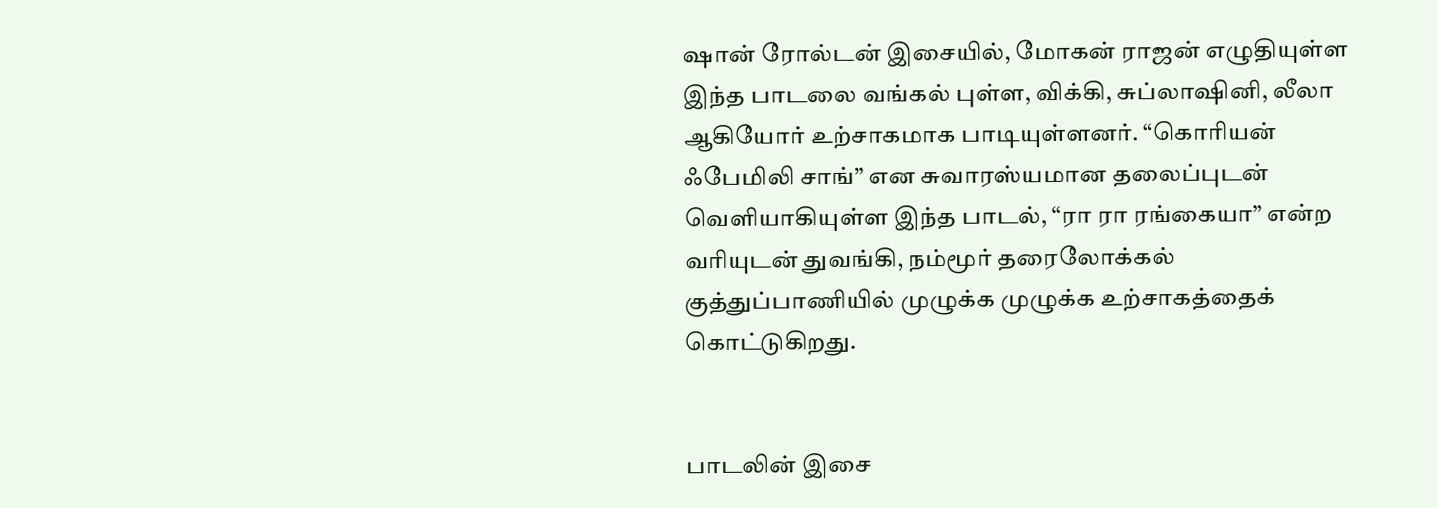ஷான் ரோல்டன் இசையில், மோகன் ராஜன் எழுதியுள்ள இந்த பாடலை வங்கல் புள்ள, விக்கி, சுப்லாஷினி, லீலா ஆகியோர் உற்சாகமாக பாடியுள்ளனர். “கொரியன் ஃபேமிலி சாங்” என சுவாரஸ்யமான தலைப்புடன் வெளியாகியுள்ள இந்த பாடல், “ரா ரா ரங்கையா” என்ற வரியுடன் துவங்கி, நம்மூர் தரைலோக்கல் குத்துப்பாணியில் முழுக்க முழுக்க உற்சாகத்தைக் கொட்டுகிறது.


பாடலின் இசை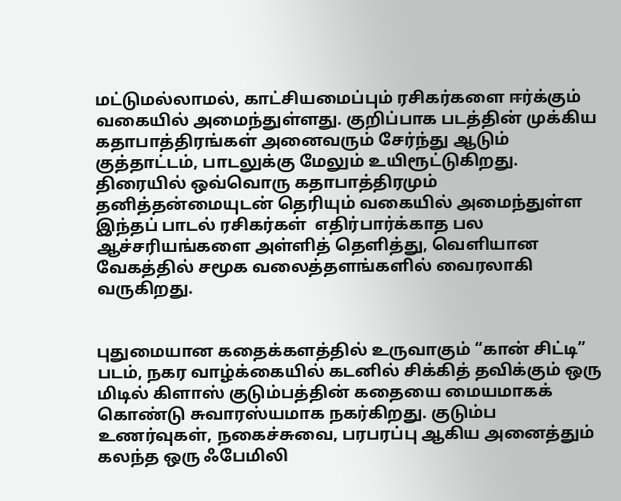மட்டுமல்லாமல், காட்சியமைப்பும் ரசிகர்களை ஈர்க்கும் வகையில் அமைந்துள்ளது. குறிப்பாக படத்தின் முக்கிய கதாபாத்திரங்கள் அனைவரும் சேர்ந்து ஆடும் குத்தாட்டம், பாடலுக்கு மேலும் உயிரூட்டுகிறது. திரையில் ஒவ்வொரு கதாபாத்திரமும் தனித்தன்மையுடன் தெரியும் வகையில் அமைந்துள்ள இந்தப் பாடல் ரசிகர்கள்  எதிர்பார்க்காத பல ஆச்சரியங்களை அள்ளித் தெளித்து, வெளியான வேகத்தில் சமூக வலைத்தளங்களில் வைரலாகி வருகிறது.


புதுமையான கதைக்களத்தில் உருவாகும் “கான் சிட்டி” படம், நகர வாழ்க்கையில் கடனில் சிக்கித் தவிக்கும் ஒரு மிடில் கிளாஸ் குடும்பத்தின் கதையை மையமாகக் கொண்டு சுவாரஸ்யமாக நகர்கிறது. குடும்ப உணர்வுகள், நகைச்சுவை, பரபரப்பு ஆகிய அனைத்தும் கலந்த ஒரு ஃபேமிலி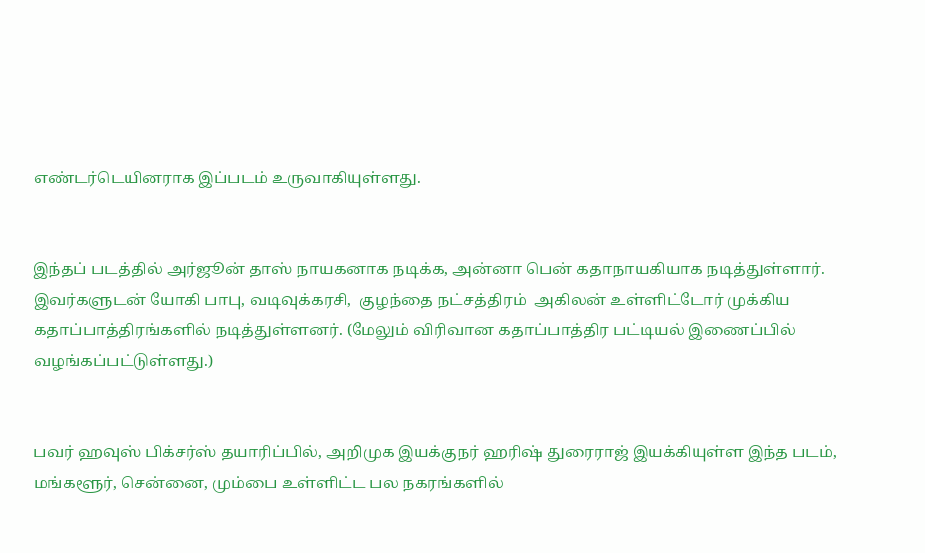எண்டர்டெயினராக இப்படம் உருவாகியுள்ளது.


இந்தப் படத்தில் அர்ஜூன் தாஸ் நாயகனாக நடிக்க, அன்னா பென் கதாநாயகியாக நடித்துள்ளார். இவர்களுடன் யோகி பாபு, வடிவுக்கரசி,  குழந்தை நட்சத்திரம்  அகிலன் உள்ளிட்டோர் முக்கிய கதாப்பாத்திரங்களில் நடித்துள்ளனர். (மேலும் விரிவான கதாப்பாத்திர பட்டியல் இணைப்பில் வழங்கப்பட்டுள்ளது.)


பவர் ஹவுஸ் பிக்சர்ஸ் தயாரிப்பில், அறிமுக இயக்குநர் ஹரிஷ் துரைராஜ் இயக்கியுள்ள இந்த படம், மங்களூர், சென்னை, மும்பை உள்ளிட்ட பல நகரங்களில்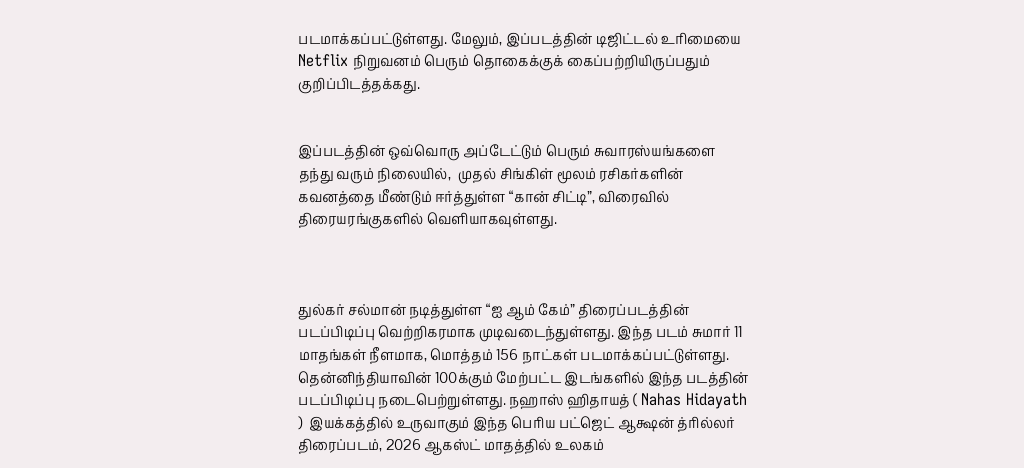படமாக்கப்பட்டுள்ளது. மேலும், இப்படத்தின் டிஜிட்டல் உரிமையை Netflix நிறுவனம் பெரும் தொகைக்குக் கைப்பற்றியிருப்பதும் குறிப்பிடத்தக்கது.


இப்படத்தின் ஒவ்வொரு அப்டேட்டும் பெரும் சுவாரஸ்யங்களை தந்து வரும் நிலையில்,  முதல் சிங்கிள் மூலம் ரசிகர்களின் கவனத்தை மீண்டும் ஈர்த்துள்ள “கான் சிட்டி”, விரைவில் திரையரங்குகளில் வெளியாகவுள்ளது.



துல்கர் சல்மான் நடித்துள்ள “ஐ ஆம் கேம்” திரைப்படத்தின் படப்பிடிப்பு வெற்றிகரமாக முடிவடைந்துள்ளது. இந்த படம் சுமார் 11 மாதங்கள் நீளமாக, மொத்தம் 156 நாட்கள் படமாக்கப்பட்டுள்ளது. தென்னிந்தியாவின் 100க்கும் மேற்பட்ட இடங்களில் இந்த படத்தின் படப்பிடிப்பு நடைபெற்றுள்ளது. நஹாஸ் ஹிதாயத் ( Nahas Hidayath )  இயக்கத்தில் உருவாகும் இந்த பெரிய பட்ஜெட் ஆக்ஷன் த்ரில்லர் திரைப்படம், 2026 ஆகஸ்ட் மாதத்தில் உலகம்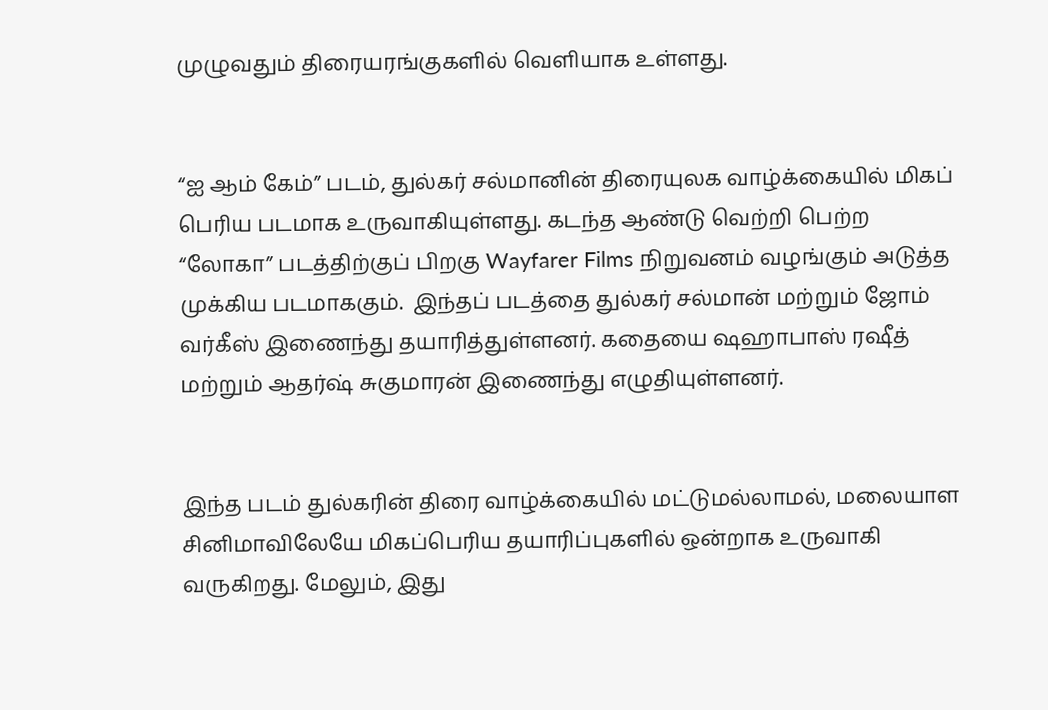முழுவதும் திரையரங்குகளில் வெளியாக உள்ளது.


“ஐ ஆம் கேம்” படம், துல்கர் சல்மானின் திரையுலக வாழ்க்கையில் மிகப் பெரிய படமாக உருவாகியுள்ளது. கடந்த ஆண்டு வெற்றி பெற்ற “லோகா” படத்திற்குப் பிறகு Wayfarer Films நிறுவனம் வழங்கும் அடுத்த முக்கிய படமாககும்.  இந்தப் படத்தை துல்கர் சல்மான் மற்றும் ஜோம் வர்கீஸ் இணைந்து தயாரித்துள்ளனர். கதையை ஷஹாபாஸ் ரஷீத் மற்றும் ஆதர்ஷ் சுகுமாரன் இணைந்து எழுதியுள்ளனர்.


இந்த படம் துல்கரின் திரை வாழ்க்கையில் மட்டுமல்லாமல், மலையாள சினிமாவிலேயே மிகப்பெரிய தயாரிப்புகளில் ஒன்றாக உருவாகி வருகிறது. மேலும், இது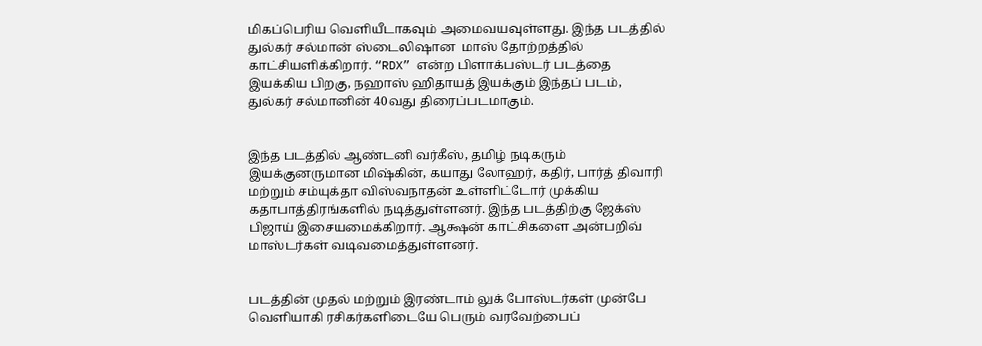மிகப்பெரிய வெளியீடாகவும் அமைவயவுள்ளது. இந்த படத்தில் துல்கர் சல்மான் ஸ்டைலிஷான  மாஸ் தோற்றத்தில் காட்சியளிக்கிறார். “RDX” என்ற பிளாக்பஸ்டர் படத்தை இயக்கிய பிறகு, நஹாஸ் ஹிதாயத் இயக்கும் இந்தப் படம், துல்கர் சல்மானின் 40வது திரைப்படமாகும்.


இந்த படத்தில் ஆண்டனி வர்கீஸ், தமிழ் நடிகரும் இயக்குனருமான மிஷ்கின், கயாது லோஹர், கதிர், பார்த் திவாரி மற்றும் சம்யுக்தா விஸ்வநாதன் உள்ளிட்டோர் முக்கிய கதாபாத்திரங்களில் நடித்துள்ளனர். இந்த படத்திற்கு ஜேக்ஸ் பிஜாய் இசையமைக்கிறார். ஆக்ஷன் காட்சிகளை அன்பறிவ் மாஸ்டர்கள் வடிவமைத்துள்ளனர்.


படத்தின் முதல் மற்றும் இரண்டாம் லுக் போஸ்டர்கள் முன்பே வெளியாகி ரசிகர்களிடையே பெரும் வரவேற்பைப்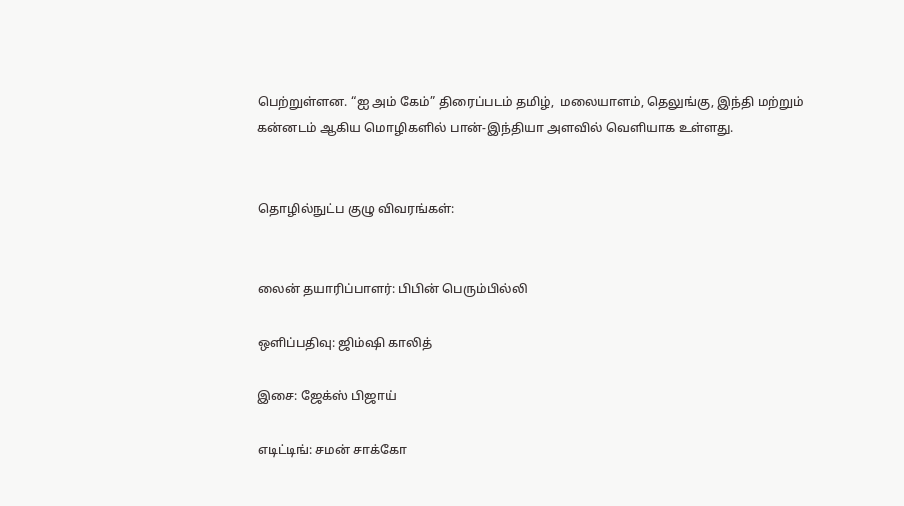பெற்றுள்ளன. “ஐ அம் கேம்” திரைப்படம் தமிழ்,  மலையாளம், தெலுங்கு, இந்தி மற்றும் கன்னடம் ஆகிய மொழிகளில் பான்-இந்தியா அளவில் வெளியாக உள்ளது.


தொழில்நுட்ப குழு விவரங்கள்:


லைன் தயாரிப்பாளர்: பிபின் பெரும்பில்லி

ஒளிப்பதிவு: ஜிம்ஷி காலித்

இசை: ஜேக்ஸ் பிஜாய்

எடிட்டிங்: சமன் சாக்கோ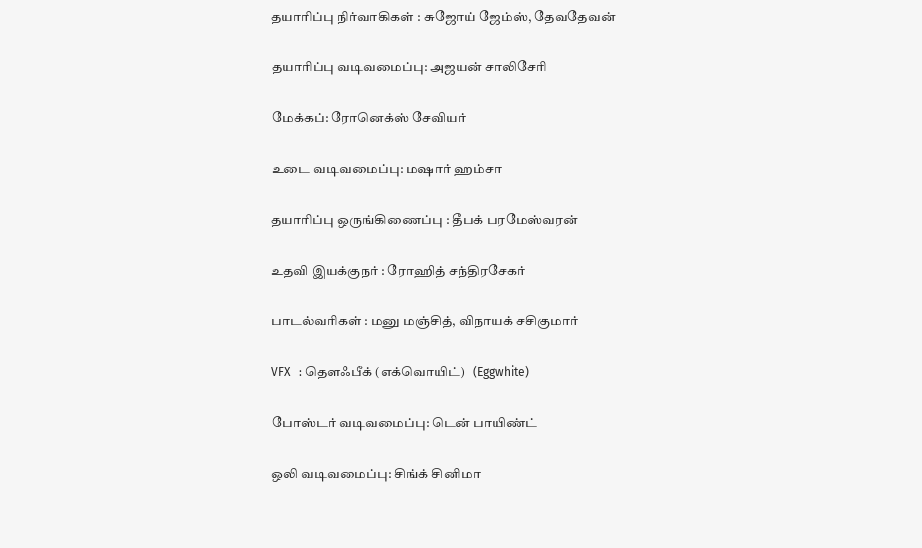தயாரிப்பு நிர்வாகிகள் : சுஜோய் ஜேம்ஸ், தேவதேவன்

தயாரிப்பு வடிவமைப்பு: அஜயன் சாலிசேரி

மேக்கப்: ரோனெக்ஸ் சேவியர்

உடை வடிவமைப்பு: மஷார் ஹம்சா

தயாரிப்பு ஒருங்கிணைப்பு : தீபக் பரமேஸ்வரன்

உதவி இயக்குநர் : ரோஹித் சந்திரசேகர்

பாடல்வரிகள் : மனு மஞ்சித், விநாயக் சசிகுமார்

VFX   : தௌஃபீக் (எக்வொயிட்)   (Eggwhite)

போஸ்டர் வடிவமைப்பு: டென் பாயிண்ட்

ஒலி வடிவமைப்பு: சிங்க் சினிமா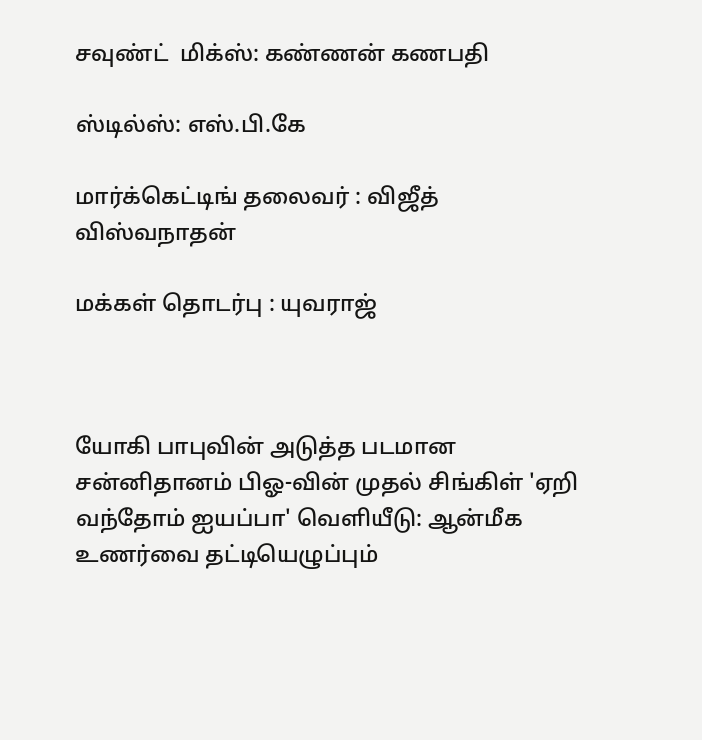சவுண்ட்  மிக்ஸ்: கண்ணன் கணபதி

ஸ்டில்ஸ்: எஸ்.பி.கே

மார்க்கெட்டிங் தலைவர் : விஜீத் விஸ்வநாதன்

மக்கள் தொடர்பு : யுவராஜ்



யோகி பாபுவின் அடுத்த படமான சன்னிதானம் பிஓ-வின் முதல் சிங்கிள் 'ஏறி வந்தோம் ஐயப்பா' வெளியீடு: ஆன்மீக உணர்வை தட்டியெழுப்பும்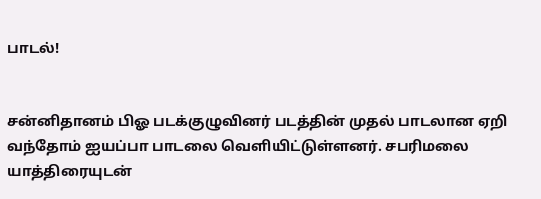பாடல்!


சன்னிதானம் பிஓ படக்குழுவினர் படத்தின் முதல் பாடலான ஏறி வந்தோம் ஐயப்பா பாடலை வெளியிட்டுள்ளனர். சபரிமலை யாத்திரையுடன்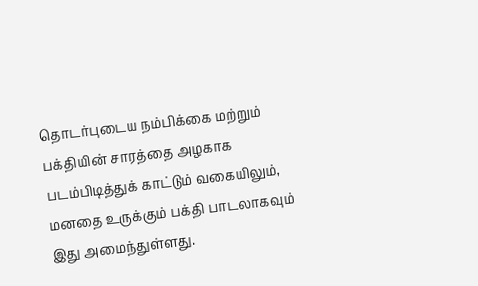தொடர்புடைய நம்பிக்கை மற்றும் பக்தியின் சாரத்தை அழகாக படம்பிடித்துக் காட்டும் வகையிலும், மனதை உருக்கும் பக்தி பாடலாகவும் இது அமைந்துள்ளது.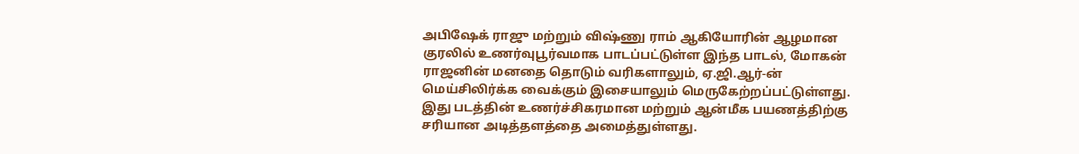அபிஷேக் ராஜு மற்றும் விஷ்ணு ராம் ஆகியோரின் ஆழமான குரலில் உணர்வுபூர்வமாக பாடப்பட்டுள்ள இந்த பாடல், மோகன் ராஜனின் மனதை தொடும் வரிகளாலும், ஏ.ஜி.ஆர்-ன் மெய்சிலிர்க்க வைக்கும் இசையாலும் மெருகேற்றப்பட்டுள்ளது. இது படத்தின் உணர்ச்சிகரமான மற்றும் ஆன்மீக பயணத்திற்கு சரியான அடித்தளத்தை அமைத்துள்ளது.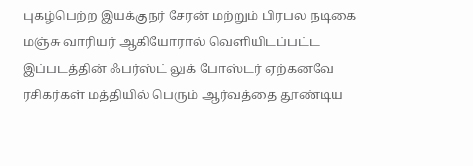புகழ்பெற்ற இயக்குநர் சேரன் மற்றும் பிரபல நடிகை மஞ்சு வாரியர் ஆகியோரால் வெளியிடப்பட்ட இப்படத்தின் ஃபர்ஸ்ட் லுக் போஸ்டர் ஏற்கனவே ரசிகர்கள் மத்தியில் பெரும் ஆர்வத்தை தூண்டிய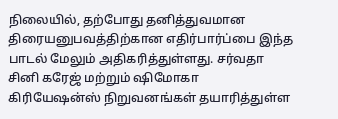நிலையில், தற்போது தனித்துவமான திரையனுபவத்திற்கான எதிர்பார்ப்பை இந்த பாடல் மேலும் அதிகரித்துள்ளது. சர்வதா சினி கரேஜ் மற்றும் ஷிமோகா கிரியேஷன்ஸ் நிறுவனங்கள் தயாரித்துள்ள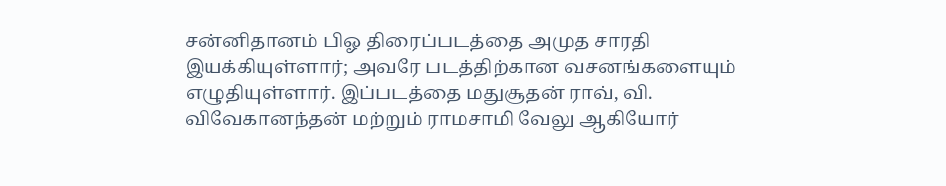சன்னிதானம் பிஓ திரைப்படத்தை அமுத சாரதி இயக்கியுள்ளார்; அவரே படத்திற்கான வசனங்களையும் எழுதியுள்ளார். இப்படத்தை மதுசூதன் ராவ், வி. விவேகானந்தன் மற்றும் ராமசாமி வேலு ஆகியோர்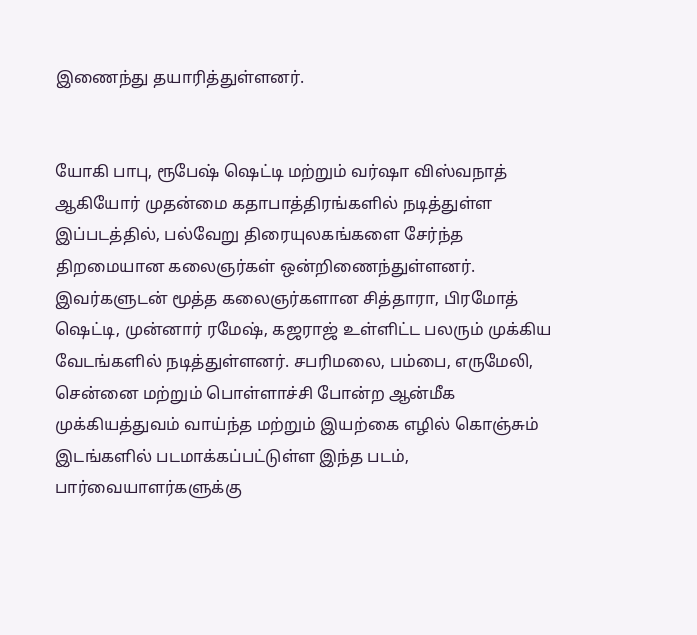இணைந்து தயாரித்துள்ளனர்.


யோகி பாபு, ரூபேஷ் ஷெட்டி மற்றும் வர்ஷா விஸ்வநாத் ஆகியோர் முதன்மை கதாபாத்திரங்களில் நடித்துள்ள இப்படத்தில், பல்வேறு திரையுலகங்களை சேர்ந்த திறமையான கலைஞர்கள் ஒன்றிணைந்துள்ளனர். இவர்களுடன் மூத்த கலைஞர்களான சித்தாரா, பிரமோத் ஷெட்டி, முன்னார் ரமேஷ், கஜராஜ் உள்ளிட்ட பலரும் முக்கிய வேடங்களில் நடித்துள்ளனர். சபரிமலை, பம்பை, எருமேலி, சென்னை மற்றும் பொள்ளாச்சி போன்ற ஆன்மீக முக்கியத்துவம் வாய்ந்த மற்றும் இயற்கை எழில் கொஞ்சும் இடங்களில் படமாக்கப்பட்டுள்ள இந்த படம், பார்வையாளர்களுக்கு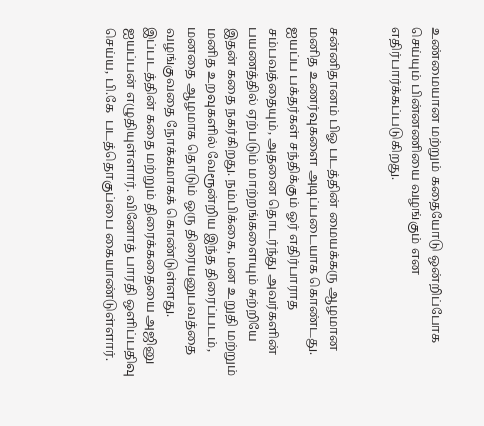உண்மையான மற்றும் கதையோடு ஒன்றிப்போக செய்யும் பின்னணியை வழங்கும் என எதிர்பார்க்கப்படுகிறது.


சன்னிதானம் பிஓ படத்தின் மையக்கரு ஆழமான மனித உணர்வுகளை அடிப்படையாக கொண்டது. ஐயப்ப பக்தர்கள் சந்திக்கும் ஓர் எதிர்பாராத சம்பவத்தையும், அதனை தொடர்ந்து அவர்களின் பயணத்தில் ஏற்படும் மாற்றங்களையும் சுற்றியே இதன் கதை நகர்கிறது. நம்பிக்கை, மன உறுதி மற்றும் மனித உறவுகளில் வேரூன்றிய இந்த திரைப்படம், மனதை ஆழமாக தொடும் ஒரு திரையனுபவத்தை வழங்குவதை நோக்கமாகக் கொண்டுள்ளது. இப்படத்தின் கதை மற்றும் திரைக்கதையை அஜினு ஐயப்பன் எழுதியுள்ளார். வினோத் பாரதி ஒளிப்பதிவு செய்ய, பி.கே  படத்தொகுப்பை கையாண்டுள்ளார்.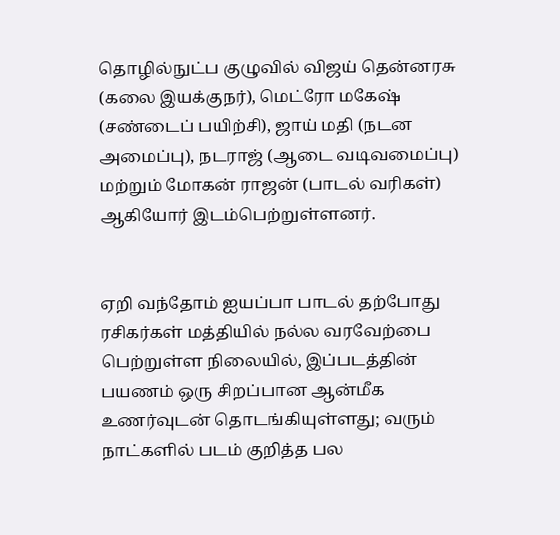தொழில்நுட்ப குழுவில் விஜய் தென்னரசு (கலை இயக்குநர்), மெட்ரோ மகேஷ் (சண்டைப் பயிற்சி), ஜாய் மதி (நடன அமைப்பு), நடராஜ் (ஆடை வடிவமைப்பு) மற்றும் மோகன் ராஜன் (பாடல் வரிகள்) ஆகியோர் இடம்பெற்றுள்ளனர்.


ஏறி வந்தோம் ஐயப்பா பாடல் தற்போது ரசிகர்கள் மத்தியில் நல்ல வரவேற்பை பெற்றுள்ள நிலையில், இப்படத்தின் பயணம் ஒரு சிறப்பான ஆன்மீக உணர்வுடன் தொடங்கியுள்ளது; வரும் நாட்களில் படம் குறித்த பல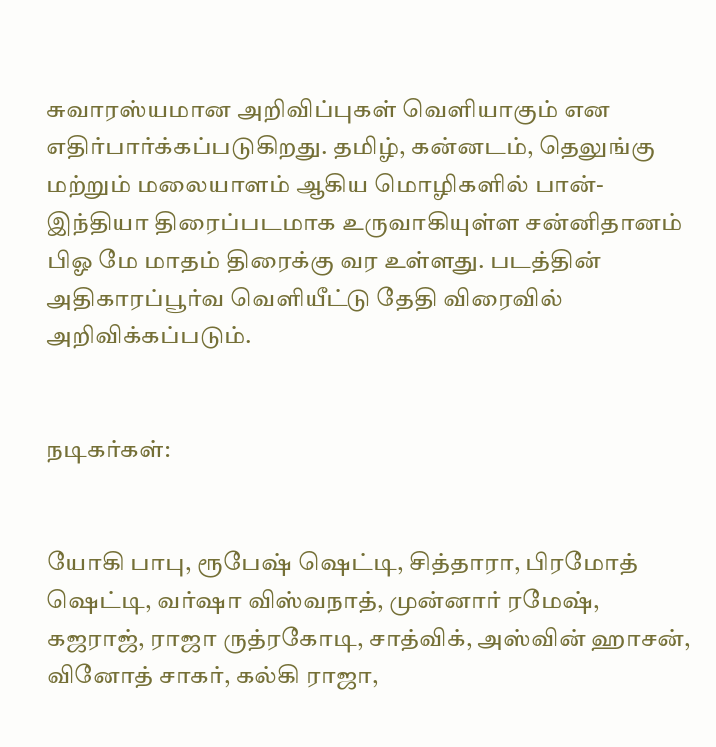சுவாரஸ்யமான அறிவிப்புகள் வெளியாகும் என எதிர்பார்க்கப்படுகிறது. தமிழ், கன்னடம், தெலுங்கு மற்றும் மலையாளம் ஆகிய மொழிகளில் பான்-இந்தியா திரைப்படமாக உருவாகியுள்ள சன்னிதானம் பிஓ மே மாதம் திரைக்கு வர உள்ளது. படத்தின் அதிகாரப்பூர்வ வெளியீட்டு தேதி விரைவில் அறிவிக்கப்படும்.


நடிகர்கள்:


யோகி பாபு, ரூபேஷ் ஷெட்டி, சித்தாரா, பிரமோத் ஷெட்டி, வர்ஷா விஸ்வநாத், முன்னார் ரமேஷ், கஜராஜ், ராஜா ருத்ரகோடி, சாத்விக், அஸ்வின் ஹாசன், வினோத் சாகர், கல்கி ராஜா,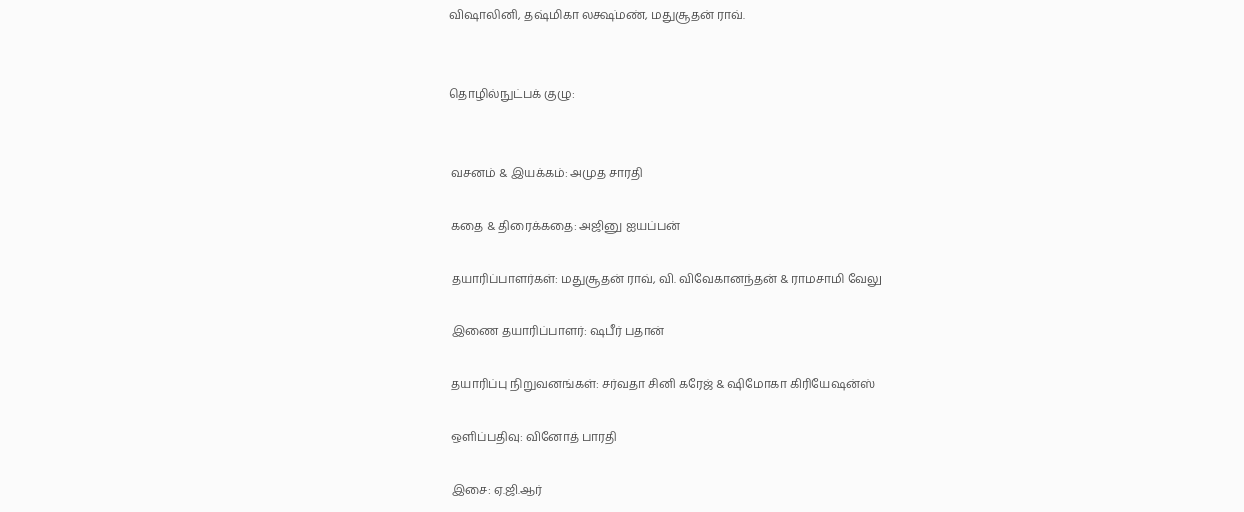விஷாலினி, தஷ்மிகா லக்ஷ்மண், மதுசூதன் ராவ்.


தொழில்நுட்பக் குழு:


 வசனம் & இயக்கம்: அமுத சாரதி

 கதை & திரைக்கதை: அஜினு ஐயப்பன்

 தயாரிப்பாளர்கள்: மதுசூதன் ராவ், வி. விவேகானந்தன் & ராமசாமி வேலு

 இணை தயாரிப்பாளர்: ஷபீர் பதான்

 தயாரிப்பு நிறுவனங்கள்: சர்வதா சினி கரேஜ் & ஷிமோகா கிரியேஷன்ஸ்

 ஒளிப்பதிவு: வினோத் பாரதி

 இசை: ஏ.ஜி.ஆர்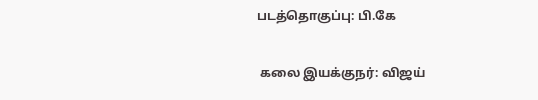படத்தொகுப்பு: பி.கே

 கலை இயக்குநர்: விஜய்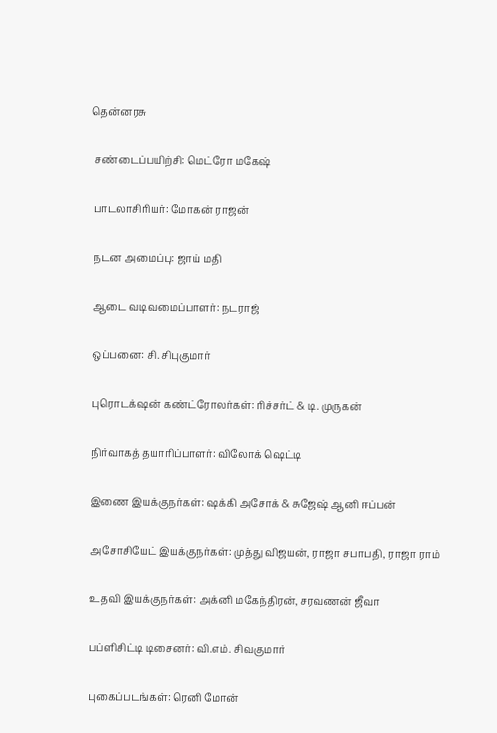தென்னரசு

 சண்டைப்பயிற்சி: மெட்ரோ மகேஷ்

 பாடலாசிரியர்: மோகன் ராஜன்

 நடன அமைப்பு: ஜாய் மதி

 ஆடை வடிவமைப்பாளர்: நடராஜ்

 ஒப்பனை: சி. சிபுகுமார்

 புரொடக்‌ஷன் கண்ட்ரோலர்கள்: ரிச்சர்ட் & டி. முருகன்

 நிர்வாகத் தயாரிப்பாளர்: விலோக் ஷெட்டி

 இணை இயக்குநர்கள்: ஷக்கி அசோக் & சுஜேஷ் ஆனி ஈப்பன்

 அசோசியேட் இயக்குநர்கள்: முத்து விஜயன், ராஜா சபாபதி, ராஜா ராம்

 உதவி இயக்குநர்கள்: அக்னி மகேந்திரன், சரவணன் ஜீவா

 பப்ளிசிட்டி டிசைனர்: வி.எம். சிவகுமார்

 புகைப்படங்கள்: ரெனி மோன்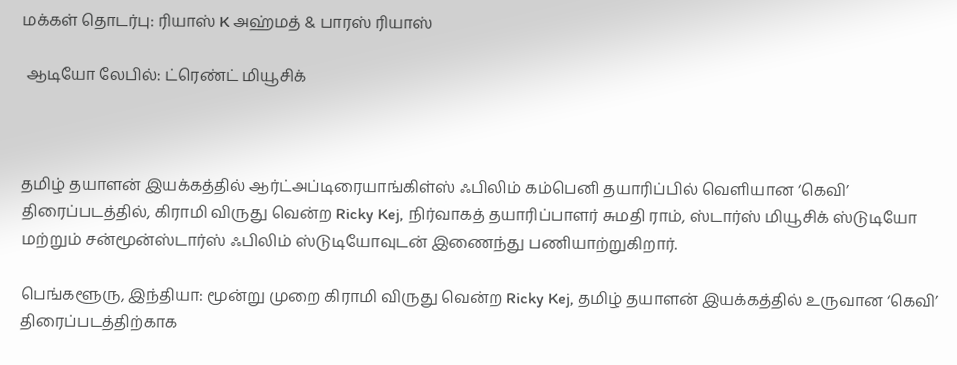மக்கள் தொடர்பு: ரியாஸ் K அஹ்மத் & பாரஸ் ரியாஸ்

 ஆடியோ லேபில்: ட்ரெண்ட் மியூசிக்



தமிழ் தயாளன் இயக்கத்தில் ஆர்ட்அப்டிரையாங்கிள்ஸ் ஃபிலிம் கம்பெனி தயாரிப்பில் வெளியான ‘கெவி’ திரைப்படத்தில், கிராமி விருது வென்ற Ricky Kej, நிர்வாகத் தயாரிப்பாளர் சுமதி ராம், ஸ்டார்ஸ் மியூசிக் ஸ்டுடியோ மற்றும் சன்மூன்ஸ்டார்ஸ் ஃபிலிம் ஸ்டுடியோவுடன் இணைந்து பணியாற்றுகிறார்.

பெங்களூரு, இந்தியா: மூன்று முறை கிராமி விருது வென்ற Ricky Kej, தமிழ் தயாளன் இயக்கத்தில் உருவான ‘கெவி’ திரைப்படத்திற்காக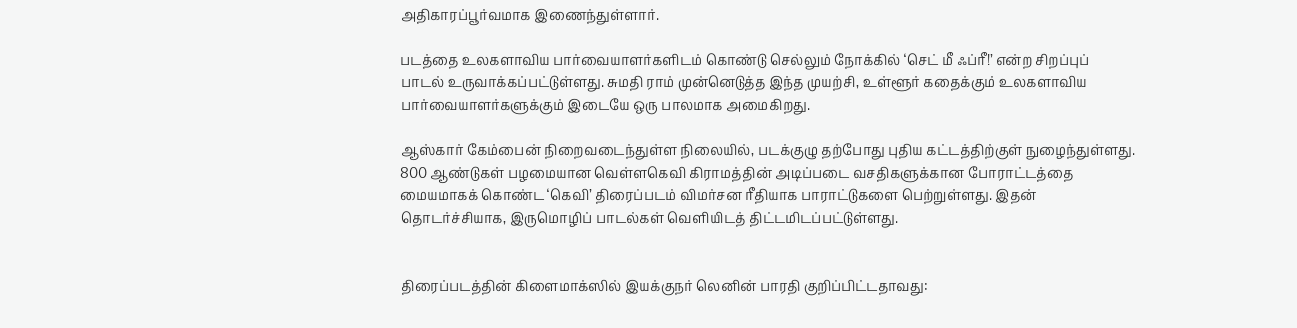அதிகாரப்பூர்வமாக இணைந்துள்ளார்.

படத்தை உலகளாவிய பார்வையாளர்களிடம் கொண்டு செல்லும் நோக்கில் ‘செட் மீ ஃப்ரீ!’ என்ற சிறப்புப் பாடல் உருவாக்கப்பட்டுள்ளது. சுமதி ராம் முன்னெடுத்த இந்த முயற்சி, உள்ளூர் கதைக்கும் உலகளாவிய பார்வையாளர்களுக்கும் இடையே ஒரு பாலமாக அமைகிறது.

ஆஸ்கார் கேம்பைன் நிறைவடைந்துள்ள நிலையில், படக்குழு தற்போது புதிய கட்டத்திற்குள் நுழைந்துள்ளது. 800 ஆண்டுகள் பழமையான வெள்ளகெவி கிராமத்தின் அடிப்படை வசதிகளுக்கான போராட்டத்தை மையமாகக் கொண்ட ‘கெவி’ திரைப்படம் விமர்சன ரீதியாக பாராட்டுகளை பெற்றுள்ளது. இதன் தொடர்ச்சியாக, இருமொழிப் பாடல்கள் வெளியிடத் திட்டமிடப்பட்டுள்ளது.


திரைப்படத்தின் கிளைமாக்ஸில் இயக்குநர் லெனின் பாரதி குறிப்பிட்டதாவது: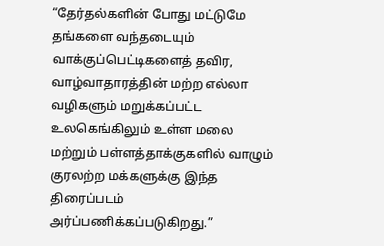“தேர்தல்களின் போது மட்டுமே தங்களை வந்தடையும் வாக்குப்பெட்டிகளைத் தவிர, வாழ்வாதாரத்தின் மற்ற எல்லா வழிகளும் மறுக்கப்பட்ட உலகெங்கிலும் உள்ள மலை மற்றும் பள்ளத்தாக்குகளில் வாழும் குரலற்ற மக்களுக்கு இந்த திரைப்படம் அர்ப்பணிக்கப்படுகிறது.”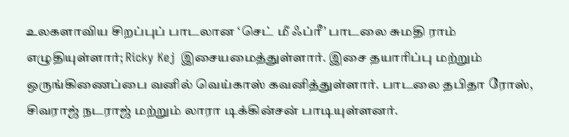உலகளாவிய சிறப்புப் பாடலான ‘செட் மீ ஃப்ரீ’ பாடலை சுமதி ராம் எழுதியுள்ளார்; Ricky Kej இசையமைத்துள்ளார். இசை தயாரிப்பு மற்றும் ஒருங்கிணைப்பை வனில் வெய்காஸ் கவனித்துள்ளார். பாடலை தபிதா ரோஸ், சிவராஜ் நடராஜ் மற்றும் லாரா டிக்கின்சன் பாடியுள்ளனர்.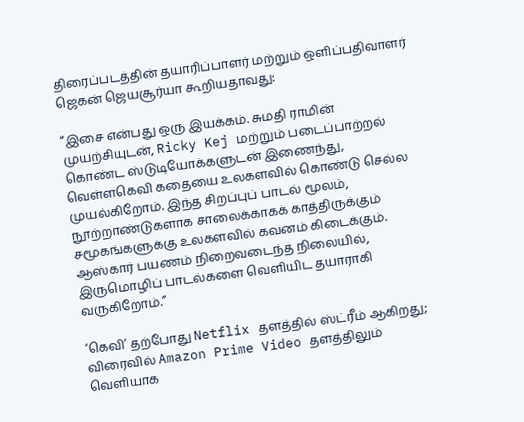திரைப்படத்தின் தயாரிப்பாளர் மற்றும் ஒளிப்பதிவாளர் ஜெகன் ஜெயசூர்யா கூறியதாவது:

“இசை என்பது ஒரு இயக்கம். சுமதி ராமின் முயற்சியுடன், Ricky Kej மற்றும் படைப்பாற்றல் கொண்ட ஸ்டுடியோக்களுடன் இணைந்து, வெள்ளகெவி கதையை உலகளவில் கொண்டு செல்ல முயல்கிறோம். இந்த சிறப்புப் பாடல் மூலம், நூற்றாண்டுகளாக சாலைக்காகக் காத்திருக்கும் சமூகங்களுக்கு உலகளவில் கவனம் கிடைக்கும். ஆஸ்கார் பயணம் நிறைவடைந்த நிலையில், இருமொழிப் பாடல்களை வெளியிட தயாராகி வருகிறோம்.”

‘கெவி’ தற்போது Netflix தளத்தில் ஸ்ட்ரீம் ஆகிறது; விரைவில் Amazon Prime Video தளத்திலும் வெளியாக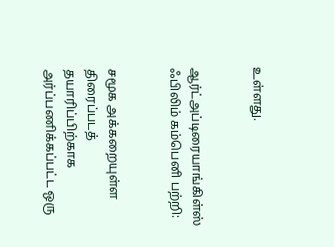உள்ளது.


ஆர்ட்அப்டிரையாங்கிள்ஸ் ஃபிலிம் கம்பெனி பற்றி:


சமூக அக்கறையுள்ள திரைப்படத் தயாரிப்பிற்காக அர்ப்பணிக்கப்பட்ட ஒரு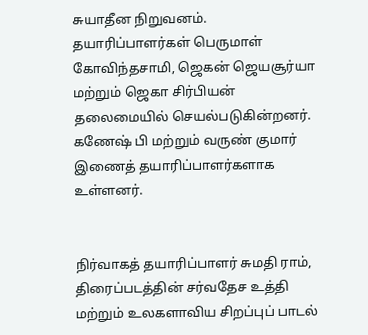சுயாதீன நிறுவனம். தயாரிப்பாளர்கள் பெருமாள் கோவிந்தசாமி, ஜெகன் ஜெயசூர்யா மற்றும் ஜெகா சிர்பியன் தலைமையில் செயல்படுகின்றனர். கணேஷ் பி மற்றும் வருண் குமார் இணைத் தயாரிப்பாளர்களாக உள்ளனர்.


நிர்வாகத் தயாரிப்பாளர் சுமதி ராம், திரைப்படத்தின் சர்வதேச உத்தி மற்றும் உலகளாவிய சிறப்புப் பாடல்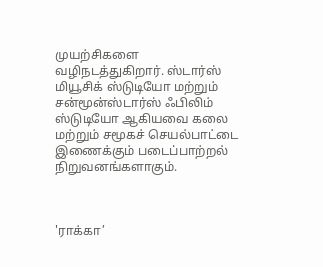முயற்சிகளை வழிநடத்துகிறார். ஸ்டார்ஸ் மியூசிக் ஸ்டுடியோ மற்றும் சன்மூன்ஸ்டார்ஸ் ஃபிலிம் ஸ்டுடியோ ஆகியவை கலை மற்றும் சமூகச் செயல்பாட்டை இணைக்கும் படைப்பாற்றல் நிறுவனங்களாகும்.



'ராக்கா’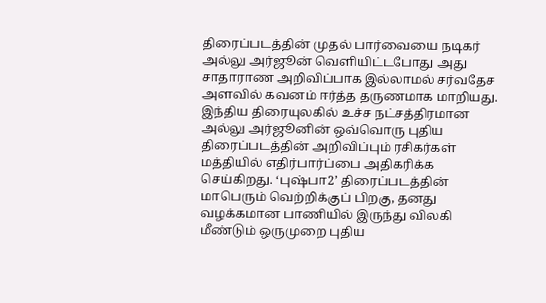திரைப்படத்தின் முதல் பார்வையை நடிகர் அல்லு அர்ஜூன் வெளியிட்டபோது அது சாதாராண அறிவிப்பாக இல்லாமல் சர்வதேச அளவில் கவனம் ஈர்த்த தருணமாக மாறியது. இந்திய திரையுலகில் உச்ச நட்சத்திரமான அல்லு அர்ஜூனின் ஒவ்வொரு புதிய திரைப்படத்தின் அறிவிப்பும் ரசிகர்கள் மத்தியில் எதிர்பார்ப்பை அதிகரிக்க செய்கிறது. ‘புஷ்பா2’ திரைப்படத்தின் மாபெரும் வெற்றிக்குப் பிறகு, தனது வழக்கமான பாணியில் இருந்து விலகி மீண்டும் ஒருமுறை புதிய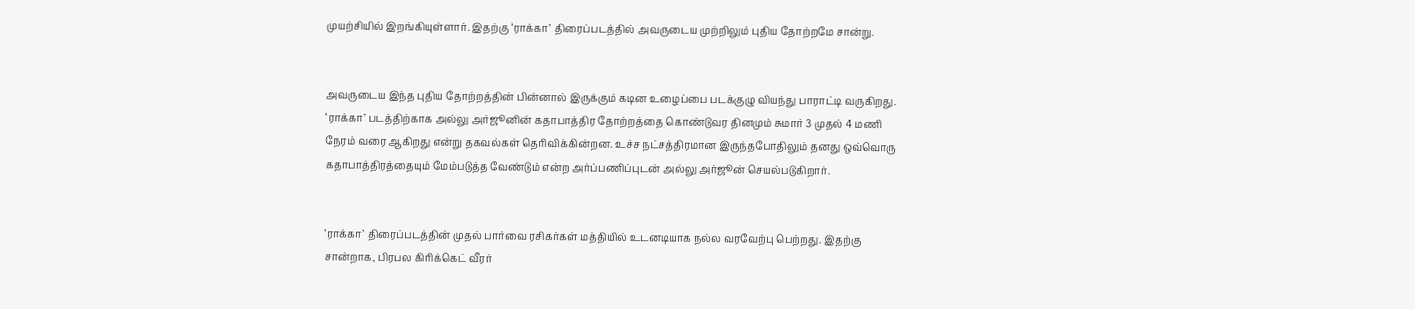முயற்சியில் இறங்கியுள்ளார். இதற்கு ‘ராக்கா’ திரைப்படத்தில் அவருடைய முற்றிலும் புதிய தோற்றமே சான்று.


அவருடைய இந்த புதிய தோற்றத்தின் பின்னால் இருக்கும் கடின உழைப்பை படக்குழு வியந்து பாராட்டி வருகிறது. ‘ராக்கா’ படத்திற்காக அல்லு அர்ஜூனின் கதாபாத்திர தோற்றத்தை கொண்டுவர தினமும் சுமார் 3 முதல் 4 மணி நேரம் வரை ஆகிறது என்று தகவல்கள் தெரிவிக்கின்றன. உச்ச நட்சத்திரமான இருந்தபோதிலும் தனது ஒவ்வொரு கதாபாத்திரத்தையும் மேம்படுத்த வேண்டும் என்ற அர்ப்பணிப்புடன் அல்லு அர்ஜூன் செயல்படுகிறார்.


’ராக்கா’ திரைப்படத்தின் முதல் பார்வை ரசிகர்கள் மத்தியில் உடனடியாக நல்ல வரவேற்பு பெற்றது. இதற்கு சான்றாக, பிரபல கிரிக்கெட் வீரர்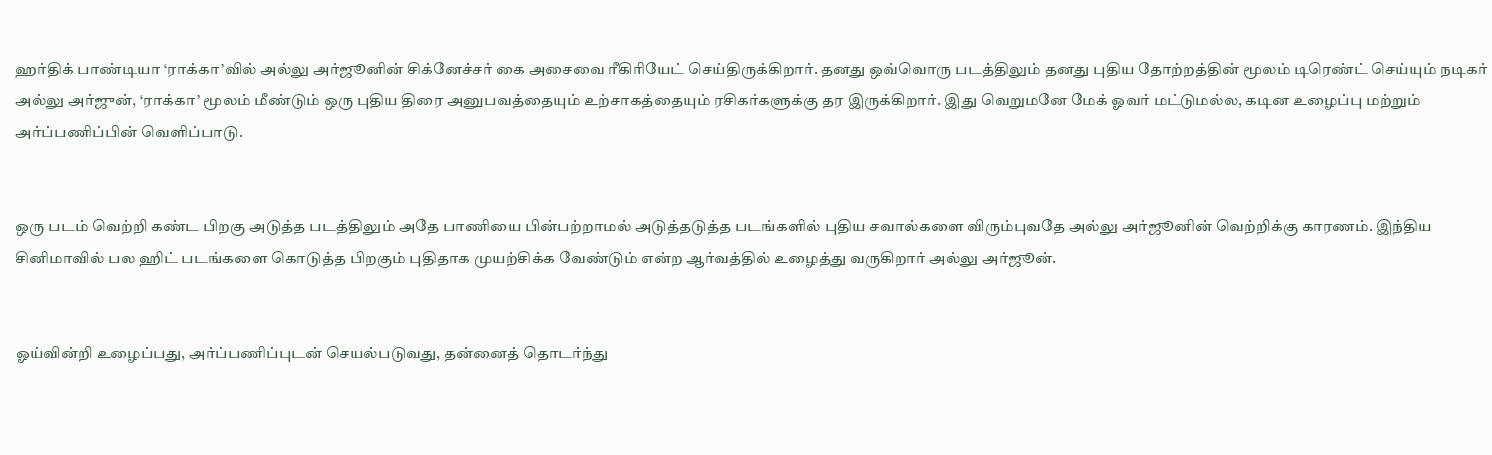ஹர்திக் பாண்டியா ‘ராக்கா’வில் அல்லு அர்ஜூனின் சிக்னேச்சர் கை அசைவை ரீகிரியேட் செய்திருக்கிறார். தனது ஒவ்வொரு படத்திலும் தனது புதிய தோற்றத்தின் மூலம் டிரெண்ட் செய்யும் நடிகர் அல்லு அர்ஜுன், ‘ராக்கா’ மூலம் மீண்டும் ஒரு புதிய திரை அனுபவத்தையும் உற்சாகத்தையும் ரசிகர்களுக்கு தர இருக்கிறார். இது வெறுமனே மேக் ஓவர் மட்டுமல்ல, கடின உழைப்பு மற்றும் அர்ப்பணிப்பின் வெளிப்பாடு.


ஒரு படம் வெற்றி கண்ட பிறகு அடுத்த படத்திலும் அதே பாணியை பின்பற்றாமல் அடுத்தடுத்த படங்களில் புதிய சவால்களை விரும்புவதே அல்லு அர்ஜூனின் வெற்றிக்கு காரணம். இந்திய சினிமாவில் பல ஹிட் படங்களை கொடுத்த பிறகும் புதிதாக முயற்சிக்க வேண்டும் என்ற ஆர்வத்தில் உழைத்து வருகிறார் அல்லு அர்ஜூன்.


ஓய்வின்றி உழைப்பது, அர்ப்பணிப்புடன் செயல்படுவது, தன்னைத் தொடர்ந்து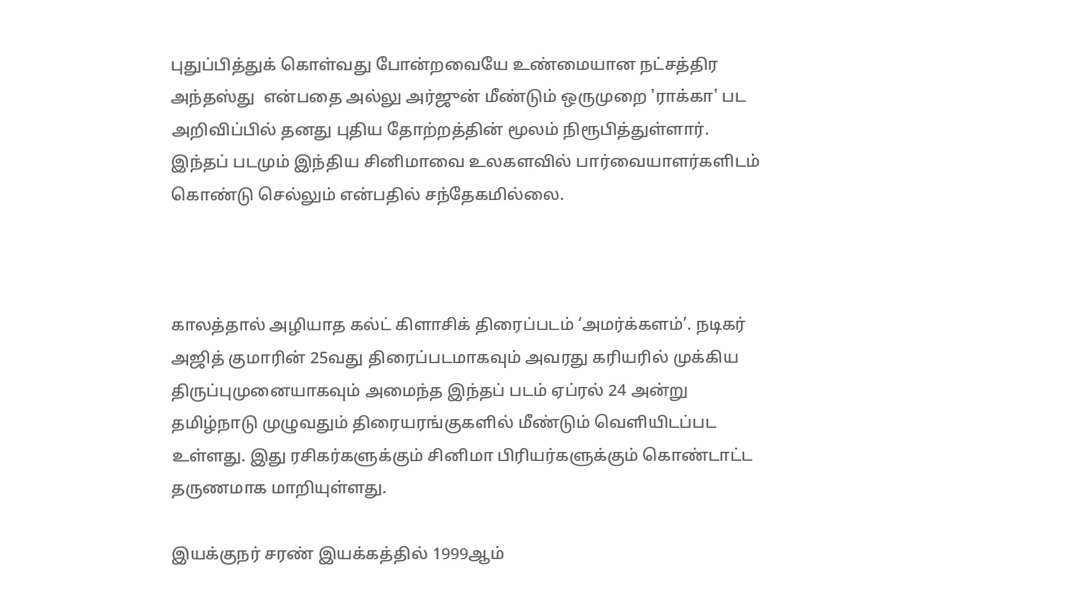புதுப்பித்துக் கொள்வது போன்றவையே உண்மையான நட்சத்திர அந்தஸ்து  என்பதை அல்லு அர்ஜுன் மீண்டும் ஒருமுறை 'ராக்கா' பட அறிவிப்பில் தனது புதிய தோற்றத்தின் மூலம் நிரூபித்துள்ளார். இந்தப் படமும் இந்திய சினிமாவை உலகளவில் பார்வையாளர்களிடம் கொண்டு செல்லும் என்பதில் சந்தேகமில்லை.



காலத்தால் அழியாத கல்ட் கிளாசிக் திரைப்படம் ‘அமர்க்களம்’. நடிகர் அஜித் குமாரின் 25வது திரைப்படமாகவும் அவரது கரியரில் முக்கிய திருப்புமுனையாகவும் அமைந்த இந்தப் படம் ஏப்ரல் 24 அன்று தமிழ்நாடு முழுவதும் திரையரங்குகளில் மீண்டும் வெளியிடப்பட உள்ளது. இது ரசிகர்களுக்கும் சினிமா பிரியர்களுக்கும் கொண்டாட்ட தருணமாக மாறியுள்ளது.

இயக்குநர் சரண் இயக்கத்தில் 1999ஆம்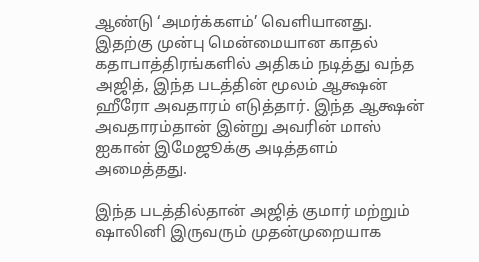ஆண்டு ‘அமர்க்களம்’ வெளியானது. இதற்கு முன்பு மென்மையான காதல் கதாபாத்திரங்களில் அதிகம் நடித்து வந்த அஜித், இந்த படத்தின் மூலம் ஆக்ஷன் ஹீரோ அவதாரம் எடுத்தார். இந்த ஆக்ஷன் அவதாரம்தான் இன்று அவரின் மாஸ் ஐகான் இமேஜூக்கு அடித்தளம் அமைத்தது.

இந்த படத்தில்தான் அஜித் குமார் மற்றும் ஷாலினி இருவரும் முதன்முறையாக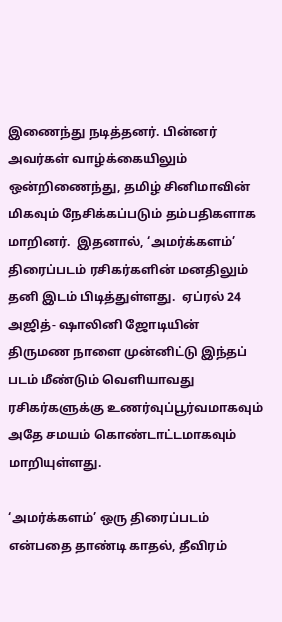இணைந்து நடித்தனர். பின்னர் அவர்கள் வாழ்க்கையிலும் ஒன்றிணைந்து, தமிழ் சினிமாவின் மிகவும் நேசிக்கப்படும் தம்பதிகளாக மாறினர்.  இதனால், ‘அமர்க்களம்’ திரைப்படம் ரசிகர்களின் மனதிலும் தனி இடம் பிடித்துள்ளது.  ஏப்ரல் 24 அஜித்- ஷாலினி ஜோடியின் திருமண நாளை முன்னிட்டு இந்தப் படம் மீண்டும் வெளியாவது ரசிகர்களுக்கு உணர்வுப்பூர்வமாகவும் அதே சமயம் கொண்டாட்டமாகவும் மாறியுள்ளது.

‘அமர்க்களம்’ ஒரு திரைப்படம் என்பதை தாண்டி காதல், தீவிரம்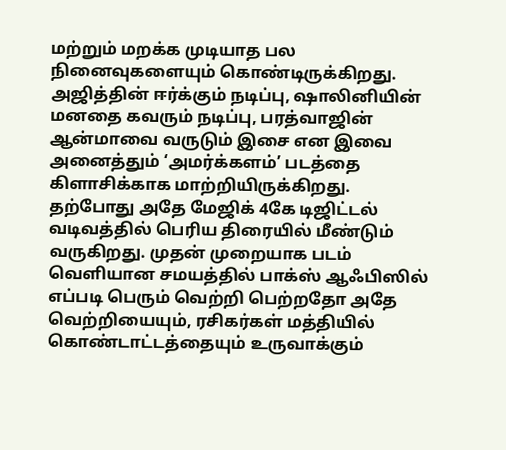மற்றும் மறக்க முடியாத பல நினைவுகளையும் கொண்டிருக்கிறது. அஜித்தின் ஈர்க்கும் நடிப்பு, ஷாலினியின் மனதை கவரும் நடிப்பு, பரத்வாஜின் ஆன்மாவை வருடும் இசை என இவை அனைத்தும் ‘அமர்க்களம்’ படத்தை கிளாசிக்காக மாற்றியிருக்கிறது. தற்போது அதே மேஜிக் 4கே டிஜிட்டல் வடிவத்தில் பெரிய திரையில் மீண்டும் வருகிறது. முதன் முறையாக படம் வெளியான சமயத்தில் பாக்ஸ் ஆஃபிஸில் எப்படி பெரும் வெற்றி பெற்றதோ அதே வெற்றியையும், ரசிகர்கள் மத்தியில் கொண்டாட்டத்தையும் உருவாக்கும்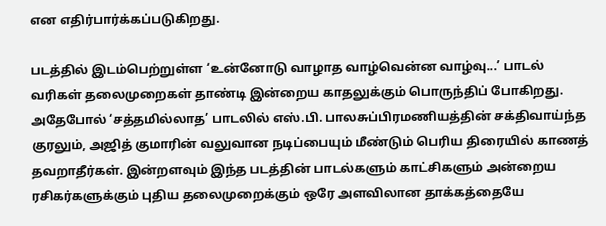என எதிர்பார்க்கப்படுகிறது.

படத்தில் இடம்பெற்றுள்ள ‘உன்னோடு வாழாத வாழ்வென்ன வாழ்வு...’ பாடல் வரிகள் தலைமுறைகள் தாண்டி இன்றைய காதலுக்கும் பொருந்திப் போகிறது. அதேபோல் ‘சத்தமில்லாத’ பாடலில் எஸ்.பி. பாலசுப்பிரமணியத்தின் சக்திவாய்ந்த குரலும், அஜித் குமாரின் வலுவான நடிப்பையும் மீண்டும் பெரிய திரையில் காணத் தவறாதீர்கள். இன்றளவும் இந்த படத்தின் பாடல்களும் காட்சிகளும் அன்றைய ரசிகர்களுக்கும் புதிய தலைமுறைக்கும் ஒரே அளவிலான தாக்கத்தையே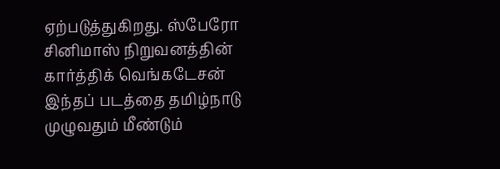ஏற்படுத்துகிறது. ஸ்பேரோ சினிமாஸ் நிறுவனத்தின் கார்த்திக் வெங்கடேசன் இந்தப் படத்தை தமிழ்நாடு முழுவதும் மீண்டும்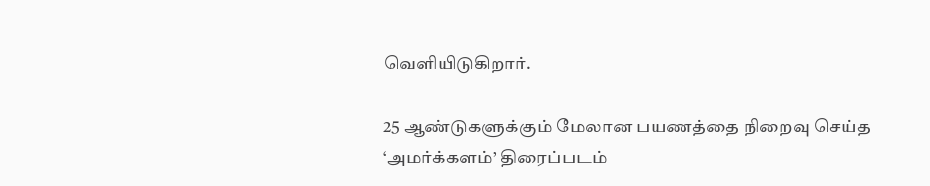வெளியிடுகிறார்.

25 ஆண்டுகளுக்கும் மேலான பயணத்தை நிறைவு செய்த ‘அமர்க்களம்’ திரைப்படம்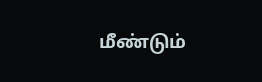மீண்டும்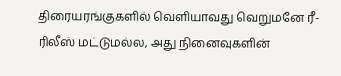திரையரங்குகளில் வெளியாவது வெறுமனே ரீ-ரிலீஸ் மட்டுமல்ல, அது நினைவுகளின்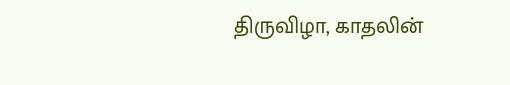திருவிழா, காதலின்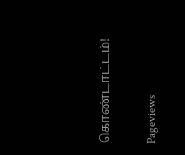கொண்டாட்டம்!

Pageviews